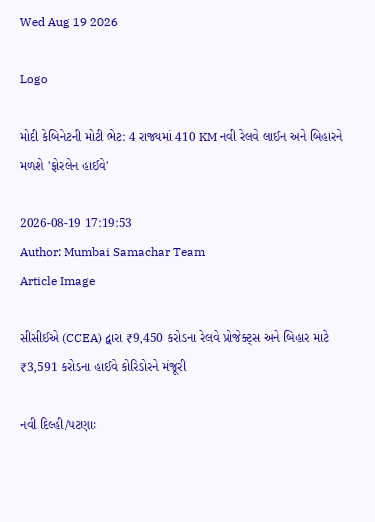Wed Aug 19 2026

Logo

મોદી કેબિનેટની મોટી ભેટ: 4 રાજ્યમાં 410 KM નવી રેલવે લાઈન અને બિહારને મળશે 'ફોરલેન હાઈવે'

2026-08-19 17:19:53
Author: Mumbai Samachar Team
Article Image

સીસીઈએ (CCEA) દ્વારા ₹9,450 કરોડના રેલવે પ્રોજેક્ટ્સ અને બિહાર માટે ₹3,591 કરોડના હાઈવે કોરિડોરને મંજૂરી

નવી દિલ્હી/પટણાઃ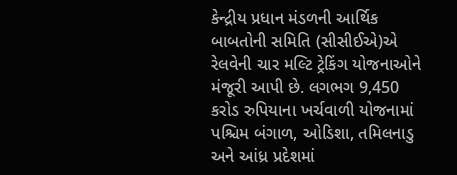કેન્દ્રીય પ્રધાન મંડળની આર્થિક બાબતોની સમિતિ (સીસીઈએ)એ રેલવેની ચાર મલ્ટિ ટ્રેકિંગ યોજનાઓને મંજૂરી આપી છે. લગભગ 9,450 કરોડ રુપિયાના ખર્ચવાળી યોજનામાં પશ્ચિમ બંગાળ, ઓડિશા, તમિલનાડુ અને આંધ્ર પ્રદેશમાં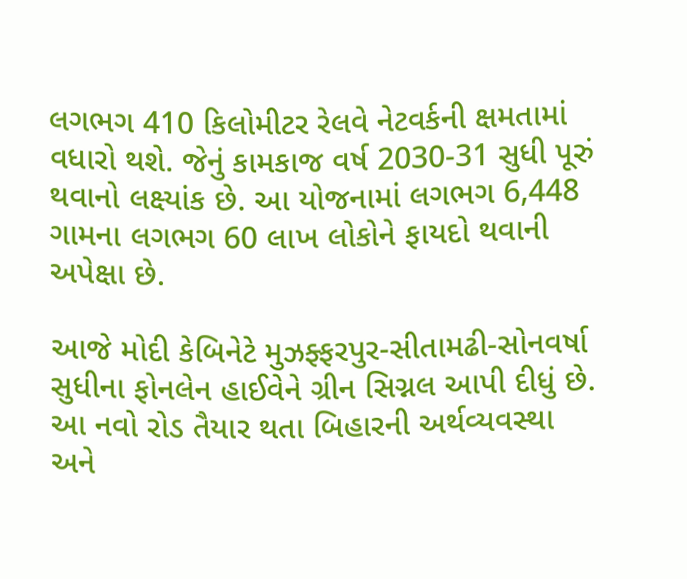લગભગ 410 કિલોમીટર રેલવે નેટવર્કની ક્ષમતામાં વધારો થશે. જેનું કામકાજ વર્ષ 2030-31 સુધી પૂરું થવાનો લક્ષ્યાંક છે. આ યોજનામાં લગભગ 6,448 ગામના લગભગ 60 લાખ લોકોને ફાયદો થવાની અપેક્ષા છે.

આજે મોદી કેબિનેટે મુઝફ્ફરપુર-સીતામઢી-સોનવર્ષા સુધીના ફોનલેન હાઈવેને ગ્રીન સિગ્નલ આપી દીધું છે. આ નવો રોડ તૈયાર થતા બિહારની અર્થવ્યવસ્થા અને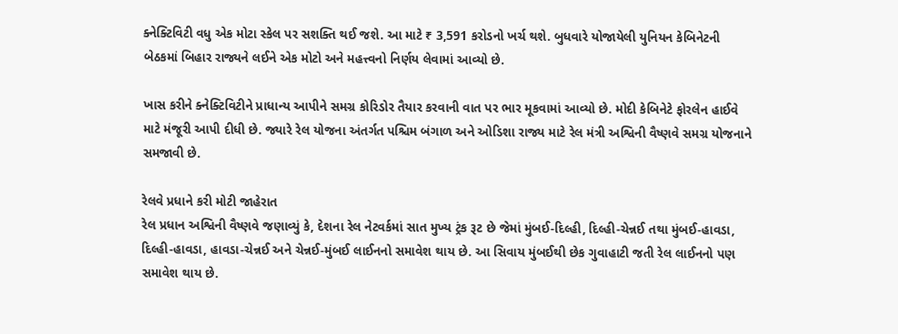ક્નેક્ટિવિટી વધુ એક મોટા સ્કેલ પર સશક્તિ થઈ જશે. આ માટે ₹ 3,591 કરોડનો ખર્ચ થશે. બુધવારે યોજાયેલી યુનિયન કેબિનેટની બેઠકમાં બિહાર રાજ્યને લઈને એક મોટો અને મહત્ત્વનો નિર્ણય લેવામાં આવ્યો છે.

ખાસ કરીને ક્નેક્ટિવિટીને પ્રાધાન્ય આપીને સમગ્ર કોરિડોર તૈયાર કરવાની વાત પર ભાર મૂકવામાં આવ્યો છે. મોદી કેબિનેટે ફોરલેન હાઈવે માટે મંજૂરી આપી દીધી છે. જ્યારે રેલ યોજના અંતર્ગત પશ્ચિમ બંગાળ અને ઓડિશા રાજ્ય માટે રેલ મંત્રી અશ્વિની વૈષ્ણવે સમગ્ર યોજનાને સમજાવી છે.

રેલવે પ્રધાને કરી મોટી જાહેરાત
રેલ પ્રધાન અશ્વિની વૈષ્ણવે જણાવ્યું કે, દેશના રેલ નેટવર્કમાં સાત મુખ્ય ટ્રંક રૂટ છે જેમાં મુંબઈ-દિલ્હી, દિલ્હી-ચેન્નઈ તથા મુંબઈ-હાવડા, દિલ્હી-હાવડા, હાવડા-ચેન્નઈ અને ચેન્નઈ-મુંબઈ લાઈનનો સમાવેશ થાય છે. આ સિવાય મુંબઈથી છેક ગુવાહાટી જતી રેલ લાઈનનો પણ સમાવેશ થાય છે.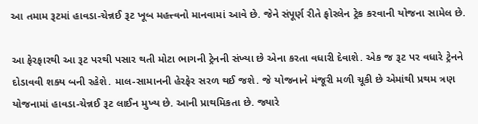આ તમામ રૂટમાં હાવડા-ચેન્નઈ રૂટ ખૂબ મહત્ત્વનો માનવામાં આવે છે. જેને સંપૂર્ણ રીતે ફોરલેન ટ્રેક કરવાની યોજના સામેલ છે.

આ ફેરફારથી આ રૂટ પરથી પસાર થતી મોટા ભાગની ટ્રેનની સંખ્યા છે એના કરતા વધારી દેવાશે. એક જ રૂટ પર વધારે ટ્રેનને દોડાવવી શક્ય બની રહેશે. માલ-સામાનની હેરફેર સરળ થઈ જશે. જે યોજનાને મંજૂરી મળી ચૂકી છે એમાંથી પ્રથમ ત્રણ યોજનામાં હાવડા-ચેન્નઈ રૂટ લાઈન મુખ્ય છે. આની પ્રાથમિકતા છે. જ્યારે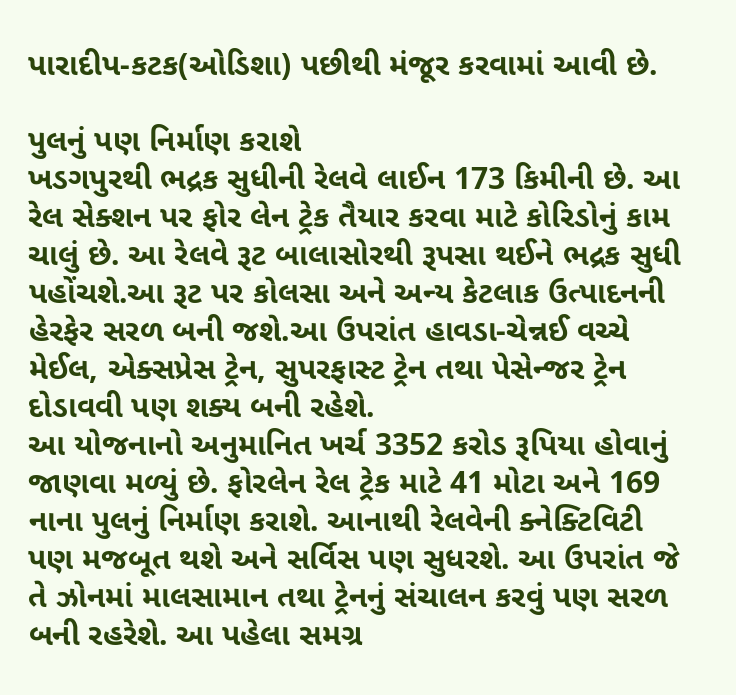પારાદીપ-કટક(ઓડિશા) પછીથી મંજૂર કરવામાં આવી છે.

પુલનું પણ નિર્માણ કરાશે
ખડગપુરથી ભદ્રક સુધીની રેલવે લાઈન 173 કિમીની છે. આ રેલ સેક્શન પર ફોર લેન ટ્રેક તૈયાર કરવા માટે કોરિડોનું કામ ચાલું છે. આ રેલવે રૂટ બાલાસોરથી રૂપસા થઈને ભદ્રક સુધી પહોંચશે.આ રૂટ પર કોલસા અને અન્ય કેટલાક ઉત્પાદનની હેરફેર સરળ બની જશે.આ ઉપરાંત હાવડા-ચેન્નઈ વચ્ચે મેઈલ, એક્સપ્રેસ ટ્રેન, સુપરફાસ્ટ ટ્રેન તથા પેસેન્જર ટ્રેન દોડાવવી પણ શક્ય બની રહેશે.
આ યોજનાનો અનુમાનિત ખર્ચ 3352 કરોડ રૂપિયા હોવાનું જાણવા મળ્યું છે. ફોરલેન રેલ ટ્રેક માટે 41 મોટા અને 169 નાના પુલનું નિર્માણ કરાશે. આનાથી રેલવેની ક્નેક્ટિવિટી પણ મજબૂત થશે અને સર્વિસ પણ સુધરશે. આ ઉપરાંત જે તે ઝોનમાં માલસામાન તથા ટ્રેનનું સંચાલન કરવું પણ સરળ બની રહરેશે. આ પહેલા સમગ્ર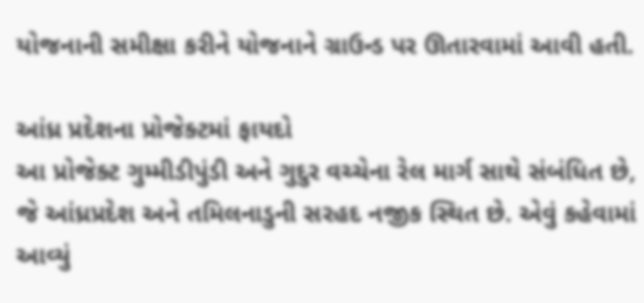યોજનાની સમીક્ષા કરીને યોજનાને ગ્રાઉન્ડ પર ઊતારવામાં આવી હતી.

આંધ્ર પ્રદેશના પ્રોજેક્ટમાં ફાયદો
આ પ્રોજેક્ટ ગુમ્મીડીપુંડી અને ગુદુર વચ્ચેના રેલ માર્ગ સાથે સંબંધિત છે, જે આંધ્રપ્રદેશ અને તમિલનાડુની સરહદ નજીક સ્થિત છે. એવું કહેવામાં આવ્યું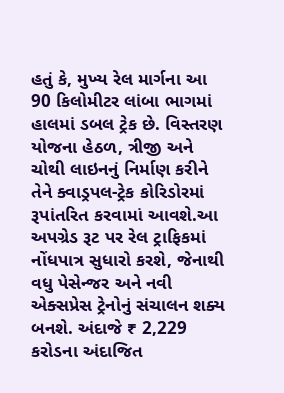હતું કે, મુખ્ય રેલ માર્ગના આ 90 કિલોમીટર લાંબા ભાગમાં હાલમાં ડબલ ટ્રેક છે. વિસ્તરણ યોજના હેઠળ, ત્રીજી અને ચોથી લાઇનનું નિર્માણ કરીને તેને ક્વાડ્રપલ-ટ્રેક કોરિડોરમાં રૂપાંતરિત કરવામાં આવશે.આ અપગ્રેડ રૂટ પર રેલ ટ્રાફિકમાં નોંધપાત્ર સુધારો કરશે, જેનાથી વધુ પેસેન્જર અને નવી એક્સપ્રેસ ટ્રેનોનું સંચાલન શક્ય બનશે. અંદાજે ₹ 2,229 કરોડના અંદાજિત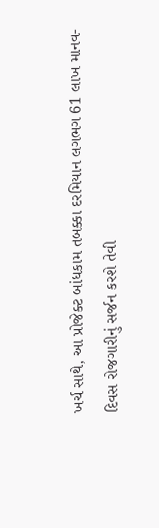ખર્ચ સાથે, આ પ્રોજેક્ટ બાંધકામ તબક્કા દરમિયાન લગભગ 61 લાખ માનવ-દિવસ રોજગારીનું સર્જન કરશે તેવી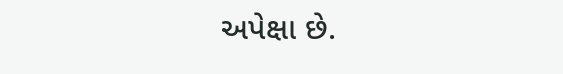અપેક્ષા છે.